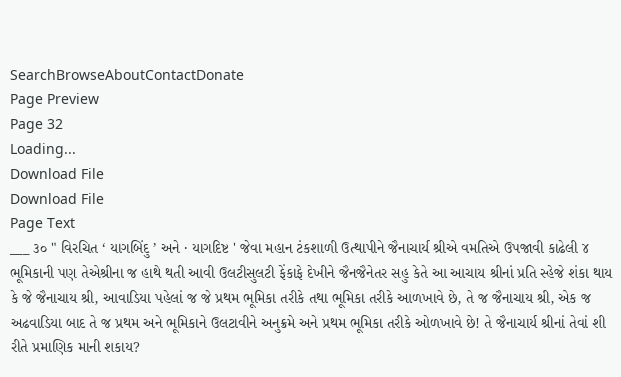SearchBrowseAboutContactDonate
Page Preview
Page 32
Loading...
Download File
Download File
Page Text
___ ૩૦ " વિરચિત ‘ યાગબિંદુ ’ અને · યાગદિષ્ટ ' જેવા મહાન ટંકશાળી ઉત્થાપીને જૈનાચાર્ય શ્રીએ વમતિએ ઉપજાવી કાઢેલી ૪ ભૂમિકાની પણ તેએશ્રીના જ હાથે થતી આવી ઉલટીસુલટી ફેંકાફે દેખીને જૈનજૈનેતર સહુ કેતે આ આચાય શ્રીનાં પ્રતિ સ્હેજે શંકા થાય કે જે જૈનાચાય શ્રી, આવાડિયા પહેલાં જ જે પ્રથમ ભૂમિકા તરીકે તથા ભૂમિકા તરીકે આળખાવે છે, તે જ જૈનાચાય શ્રી, એક જ અઢવાડિયા બાદ તે જ પ્રથમ અને ભૂમિકાને ઉલટાવીને અનુક્રમે અને પ્રથમ ભૂમિકા તરીકે ઓળખાવે છે! તે જૈનાચાર્ય શ્રીનાં તેવાં શી રીતે પ્રમાણિક માની શકાય?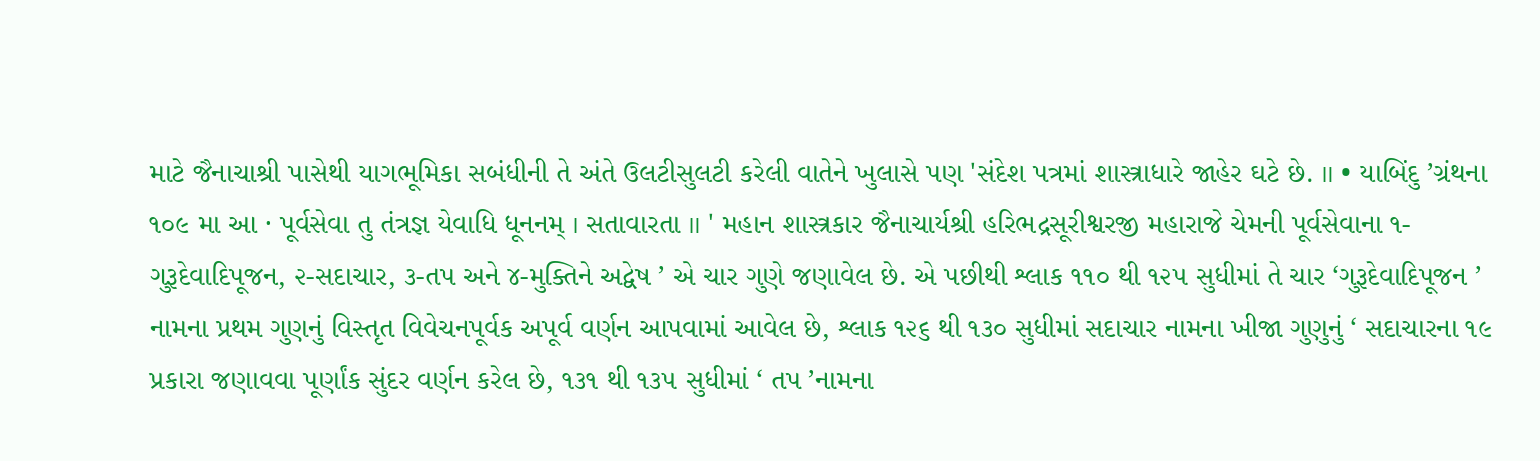માટે જૈનાચાશ્રી પાસેથી યાગભૂમિકા સબંધીની તે અંતે ઉલટીસુલટી કરેલી વાતેને ખુલાસે પણ 'સંદેશ પત્રમાં શાસ્ત્રાધારે જાહેર ઘટે છે. ॥ • યાબિંદુ ’ગ્રંથના ૧૦૯ મા આ · પૂર્વસેવા તુ તંત્રજ્ઞ યેવાધિ ધૂનનમ્ । સતાવારતા ॥ ' મહાન શાસ્ત્રકાર જૈનાચાર્યશ્રી હરિભદ્રસૂરીશ્વરજી મહારાજે ચેમની પૂર્વસેવાના ૧-ગુરૂદેવાદિપૂજન, ૨-સદાચાર, ૩-તપ અને ૪-મુક્તિને અદ્વેષ ’ એ ચાર ગુણે જણાવેલ છે. એ પછીથી શ્લાક ૧૧૦ થી ૧૨૫ સુધીમાં તે ચાર ‘ગુરૂદેવાદિપૂજન ’ નામના પ્રથમ ગુણનું વિસ્તૃત વિવેચનપૂર્વક અપૂર્વ વર્ણન આપવામાં આવેલ છે, શ્લાક ૧૨૬ થી ૧૩૦ સુધીમાં સદાચાર નામના ખીજા ગુણુનું ‘ સદાચારના ૧૯ પ્રકારા જણાવવા પૂર્ણાંક સુંદર વર્ણન કરેલ છે, ૧૩૧ થી ૧૩૫ સુધીમાં ‘ તપ ’નામના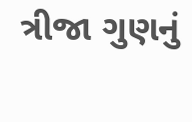ત્રીજા ગુણનું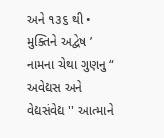અને ૧૩૬ થી • મુક્તિને અદ્વેષ ’ નામના ચેથા ગુણનુ “ અવેદ્યસ અને વેદ્યસંવેદ્ય '' આત્માને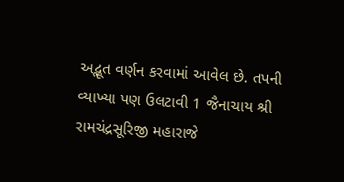અદ્ભૂત વર્ણન કરવામાં આવેલ છે. તપની વ્યાખ્યા પણ ઉલટાવી 1 જૈનાચાય શ્રી રામચંદ્રસૂરિજી મહારાજે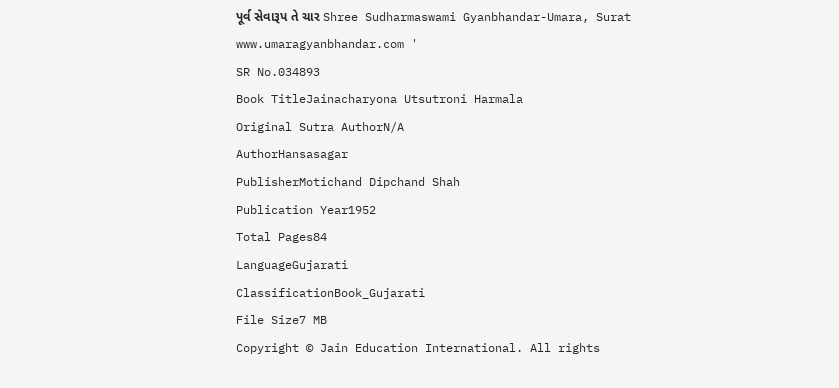પૂર્વ સેવારૂપ તે ચાર Shree Sudharmaswami Gyanbhandar-Umara, Surat www.umaragyanbhandar.com '
SR No.034893
Book TitleJainacharyona Utsutroni Harmala
Original Sutra AuthorN/A
AuthorHansasagar
PublisherMotichand Dipchand Shah
Publication Year1952
Total Pages84
LanguageGujarati
ClassificationBook_Gujarati
File Size7 MB
Copyright © Jain Education International. All rights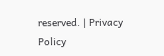reserved. | Privacy Policy